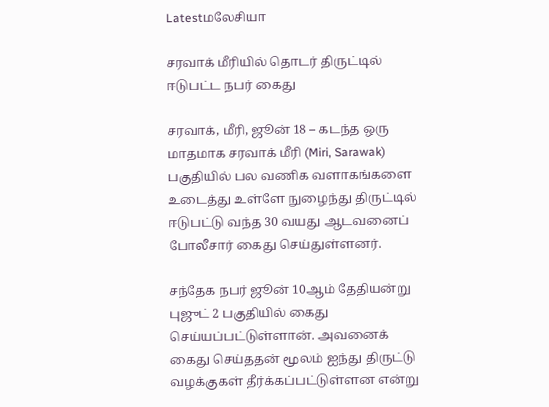Latestமலேசியா

சரவாக் மீரியில் தொடர் திருட்டில் ஈடுபட்ட நபர் கைது

சரவாக், மீரி, ஜூன் 18 – கடந்த ஒரு மாதமாக சரவாக் மீரி (Miri, Sarawak) பகுதியில் பல வணிக வளாகங்களை உடைத்து உள்ளே நுழைந்து திருட்டில் ஈடுபட்டு வந்த 30 வயது ஆடவனைப் போலீசார் கைது செய்துள்ளனர்.

சந்தேக நபர் ஜூன் 10ஆம் தேதியன்று புஜுட் 2 பகுதியில் கைது செய்யப்பட்டுள்ளான். அவனைக் கைது செய்ததன் மூலம் ஐந்து திருட்டு வழக்குகள் தீர்க்கப்பட்டுள்ளன என்று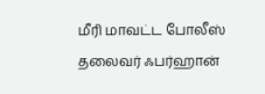மீரி மாவட்ட போலீஸ் தலைவர் ஃபர்ஹான்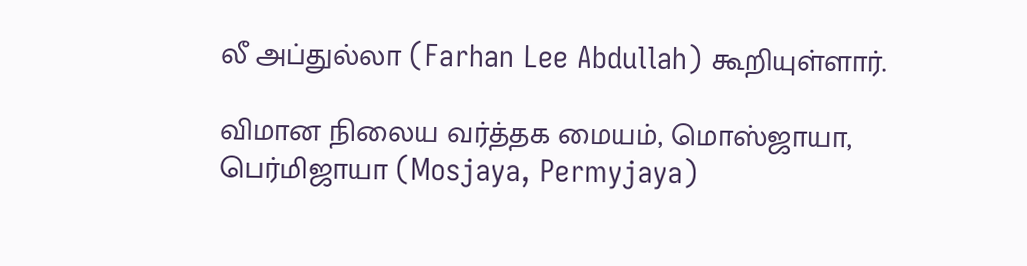லீ அப்துல்லா (Farhan Lee Abdullah) கூறியுள்ளார்.

விமான நிலைய வர்த்தக மையம், மொஸ்ஜாயா, பெர்மிஜாயா (Mosjaya, Permyjaya)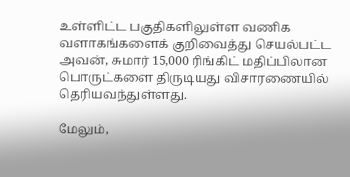உள்ளிட்ட பகுதிகளிலுள்ள வணிக வளாகங்களைக் குறிவைத்து செயல்பட்ட அவன், சுமார் 15,000 ரிங்கிட் மதிப்பிலான பொருட்களை திருடியது விசாரணையில் தெரியவந்துள்ளது.

மேலும்,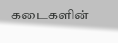கடைகளின்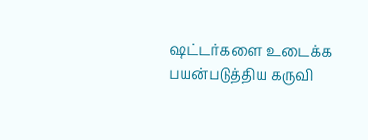ஷட்டர்களை உடைக்க பயன்படுத்திய கருவி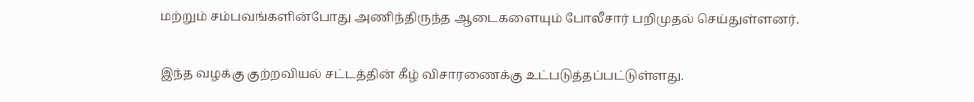மற்றும் சம்பவங்களின்போது அணிந்திருந்த ஆடைகளையும் போலீசார் பறிமுதல் செய்துள்ளனர்.

இந்த வழக்கு குற்றவியல் சட்டத்தின் கீழ் விசாரணைக்கு உட்படுத்தப்பட்டுள்ளது.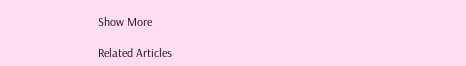Show More

Related Articles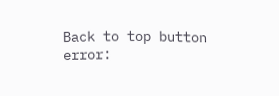Back to top button
error: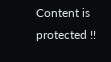Content is protected !!